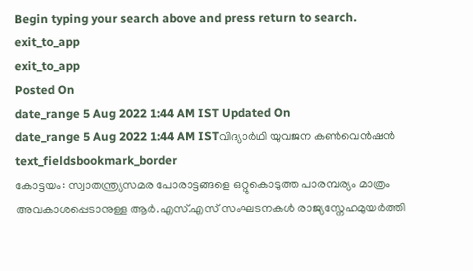Begin typing your search above and press return to search.
exit_to_app
exit_to_app
Posted On
date_range 5 Aug 2022 1:44 AM IST Updated On
date_range 5 Aug 2022 1:44 AM ISTവിദ്യാർഥി യുവജന കൺവെൻഷൻ
text_fieldsbookmark_border
കോട്ടയം: സ്വാതന്ത്ര്യസമര പോരാട്ടങ്ങളെ ഒറ്റുകൊടുത്ത പാരമ്പര്യം മാത്രം അവകാശപ്പെടാനുള്ള ആർ.എസ്.എസ് സംഘടനകൾ രാജ്യസ്നേഹമുയർത്തി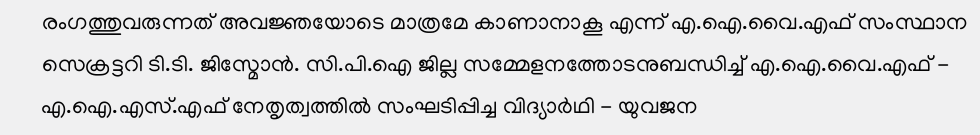രംഗത്തുവരുന്നത് അവജ്ഞയോടെ മാത്രമേ കാണാനാകൂ എന്ന് എ.ഐ.വൈ.എഫ് സംസ്ഥാന സെക്രട്ടറി ടി.ടി. ജിസ്മോൻ. സി.പി.ഐ ജില്ല സമ്മേളനത്തോടനുബന്ധിച്ച് എ.ഐ.വൈ.എഫ് - എ.ഐ.എസ്.എഫ് നേതൃത്വത്തിൽ സംഘടിപ്പിച്ച വിദ്യാർഥി - യുവജന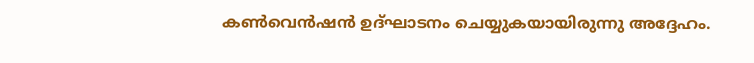കൺവെൻഷൻ ഉദ്ഘാടനം ചെയ്യുകയായിരുന്നു അദ്ദേഹം.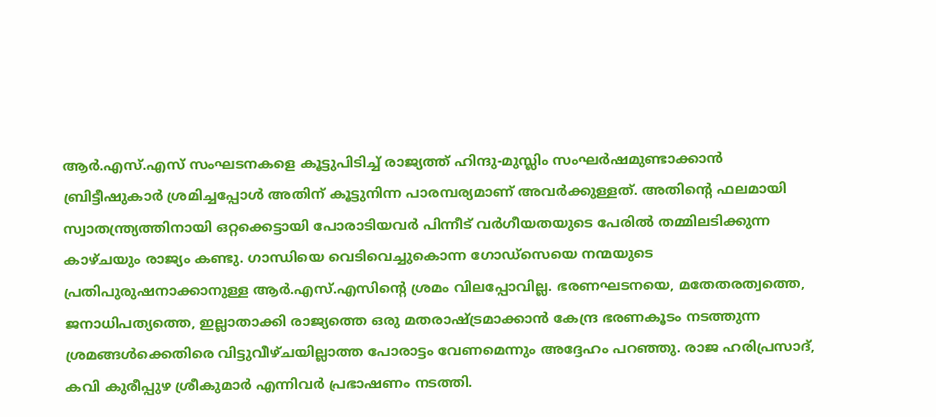ആർ.എസ്.എസ് സംഘടനകളെ കൂട്ടുപിടിച്ച് രാജ്യത്ത് ഹിന്ദു-മുസ്ലിം സംഘർഷമുണ്ടാക്കാൻ ബ്രിട്ടീഷുകാർ ശ്രമിച്ചപ്പോൾ അതിന് കൂട്ടുനിന്ന പാരമ്പര്യമാണ് അവർക്കുള്ളത്. അതിന്റെ ഫലമായി സ്വാതന്ത്ര്യത്തിനായി ഒറ്റക്കെട്ടായി പോരാടിയവർ പിന്നീട് വർഗീയതയുടെ പേരിൽ തമ്മിലടിക്കുന്ന കാഴ്ചയും രാജ്യം കണ്ടു. ഗാന്ധിയെ വെടിവെച്ചുകൊന്ന ഗോഡ്സെയെ നന്മയുടെ പ്രതിപുരുഷനാക്കാനുള്ള ആർ.എസ്.എസിന്റെ ശ്രമം വിലപ്പോവില്ല. ഭരണഘടനയെ, മതേതരത്വത്തെ, ജനാധിപത്യത്തെ, ഇല്ലാതാക്കി രാജ്യത്തെ ഒരു മതരാഷ്ട്രമാക്കാൻ കേന്ദ്ര ഭരണകൂടം നടത്തുന്ന ശ്രമങ്ങൾക്കെതിരെ വിട്ടുവീഴ്ചയില്ലാത്ത പോരാട്ടം വേണമെന്നും അദ്ദേഹം പറഞ്ഞു. രാജ ഹരിപ്രസാദ്, കവി കുരീപ്പുഴ ശ്രീകുമാർ എന്നിവർ പ്രഭാഷണം നടത്തി.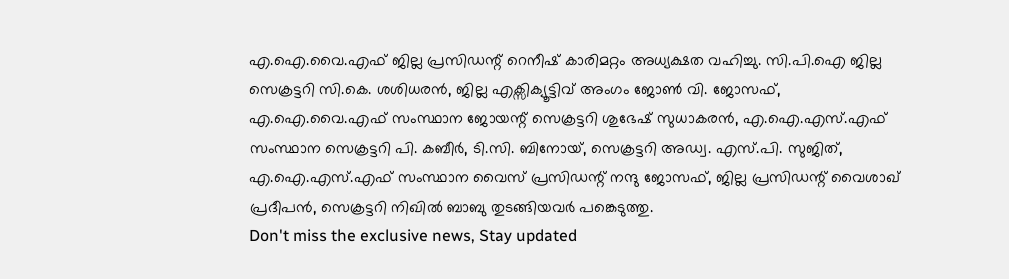എ.ഐ.വൈ.എഫ് ജില്ല പ്രസിഡന്റ് റെനീഷ് കാരിമറ്റം അധ്യക്ഷത വഹിച്ചു. സി.പി.ഐ ജില്ല സെക്രട്ടറി സി.കെ. ശശിധരൻ, ജില്ല എക്സിക്യൂട്ടിവ് അംഗം ജോൺ വി. ജോസഫ്, എ.ഐ.വൈ.എഫ് സംസ്ഥാന ജോയന്റ് സെക്രട്ടറി ശുഭേഷ് സുധാകരൻ, എ.ഐ.എസ്.എഫ് സംസ്ഥാന സെക്രട്ടറി പി. കബീർ, ടി.സി. ബിനോയ്, സെക്രട്ടറി അഡ്വ. എസ്.പി. സുജിത്, എ.ഐ.എസ്.എഫ് സംസ്ഥാന വൈസ് പ്രസിഡന്റ് നന്ദു ജോസഫ്, ജില്ല പ്രസിഡന്റ് വൈശാഖ് പ്രദീപൻ, സെക്രട്ടറി നിഖിൽ ബാബു തുടങ്ങിയവർ പങ്കെടുത്തു.
Don't miss the exclusive news, Stay updated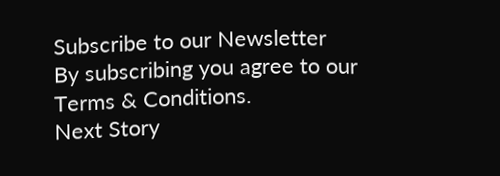Subscribe to our Newsletter
By subscribing you agree to our Terms & Conditions.
Next Story